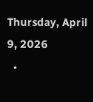Thursday, April 9, 2026
  •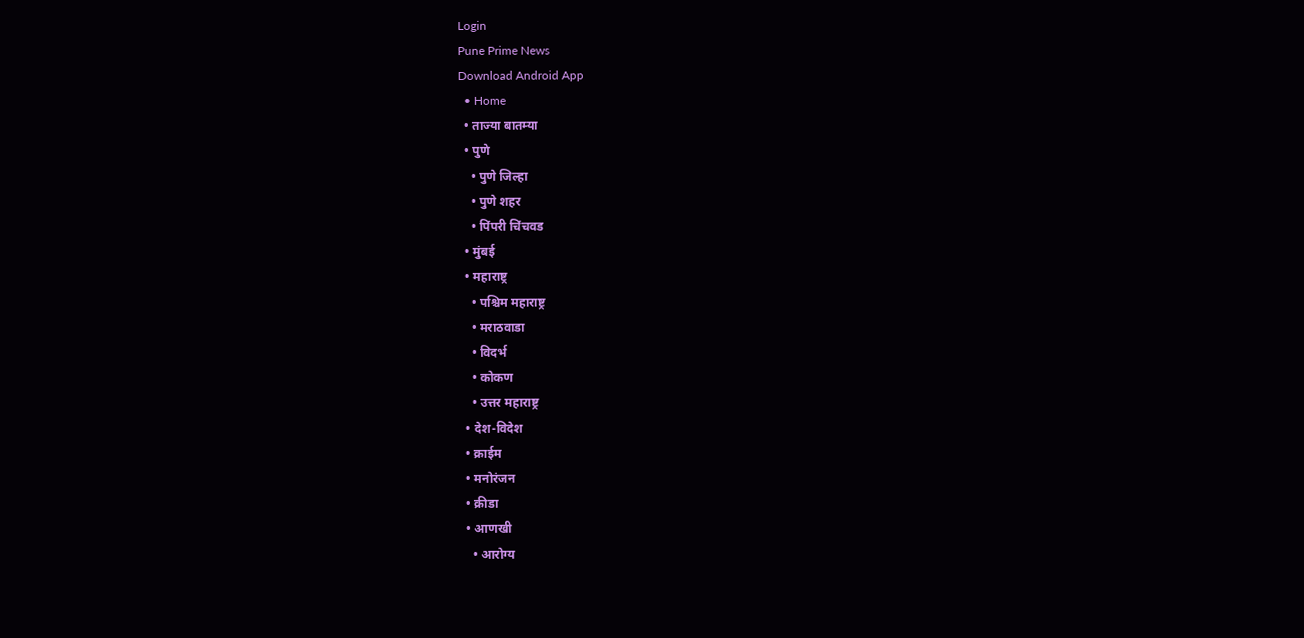Login
Pune Prime News
Download Android App
  • Home
  • ताज्या बातम्या
  • पुणे
    • पुणे जिल्हा
    • पुणे शहर
    • पिंपरी चिंचवड
  • मुंबई
  • महाराष्ट्र
    • पश्चिम महाराष्ट्र
    • मराठवाडा
    • विदर्भ
    • कोकण
    • उत्तर महाराष्ट्र
  • देश-विदेश
  • क्राईम
  • मनोरंजन
  • क्रीडा
  • आणखी
    • आरोग्य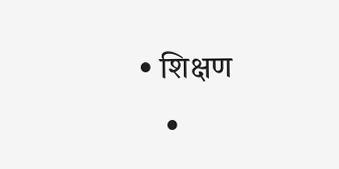• शिक्षण
    •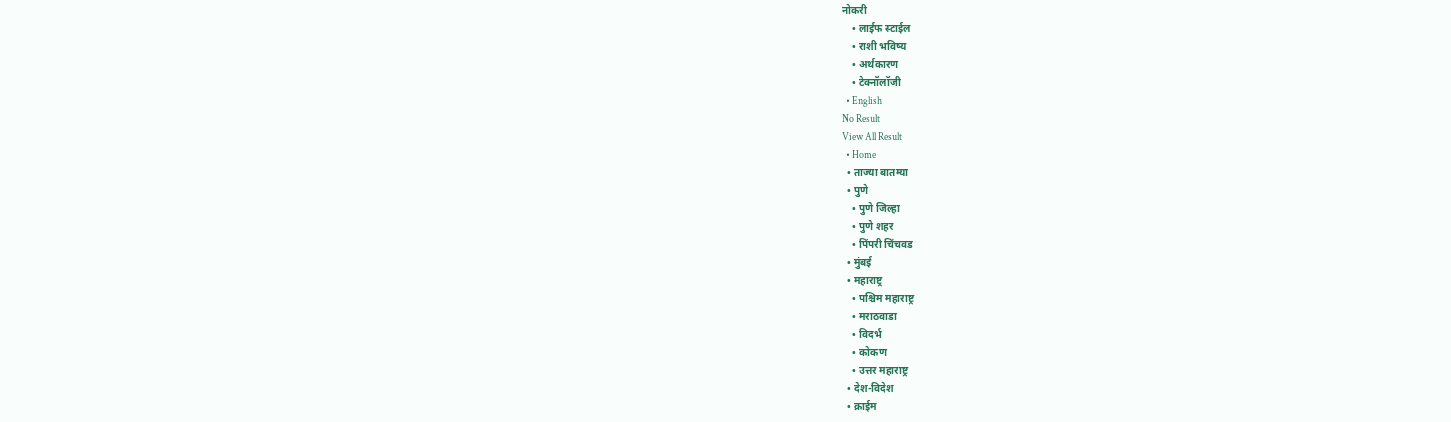नोकरी
    • लाईफ स्टाईल
    • राशी भविष्य
    • अर्थकारण
    • टेक्नॉलॉजी
  • English
No Result
View All Result
  • Home
  • ताज्या बातम्या
  • पुणे
    • पुणे जिल्हा
    • पुणे शहर
    • पिंपरी चिंचवड
  • मुंबई
  • महाराष्ट्र
    • पश्चिम महाराष्ट्र
    • मराठवाडा
    • विदर्भ
    • कोकण
    • उत्तर महाराष्ट्र
  • देश-विदेश
  • क्राईम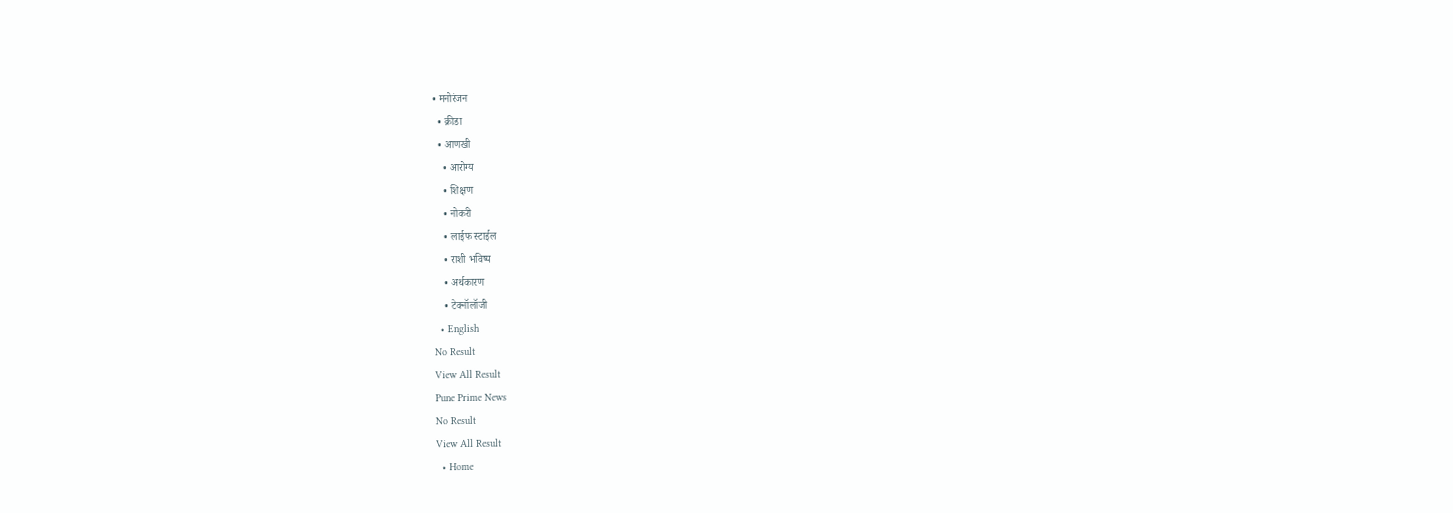• मनोरंजन
  • क्रीडा
  • आणखी
    • आरोग्य
    • शिक्षण
    • नोकरी
    • लाईफ स्टाईल
    • राशी भविष्य
    • अर्थकारण
    • टेक्नॉलॉजी
  • English
No Result
View All Result
Pune Prime News
No Result
View All Result
  • Home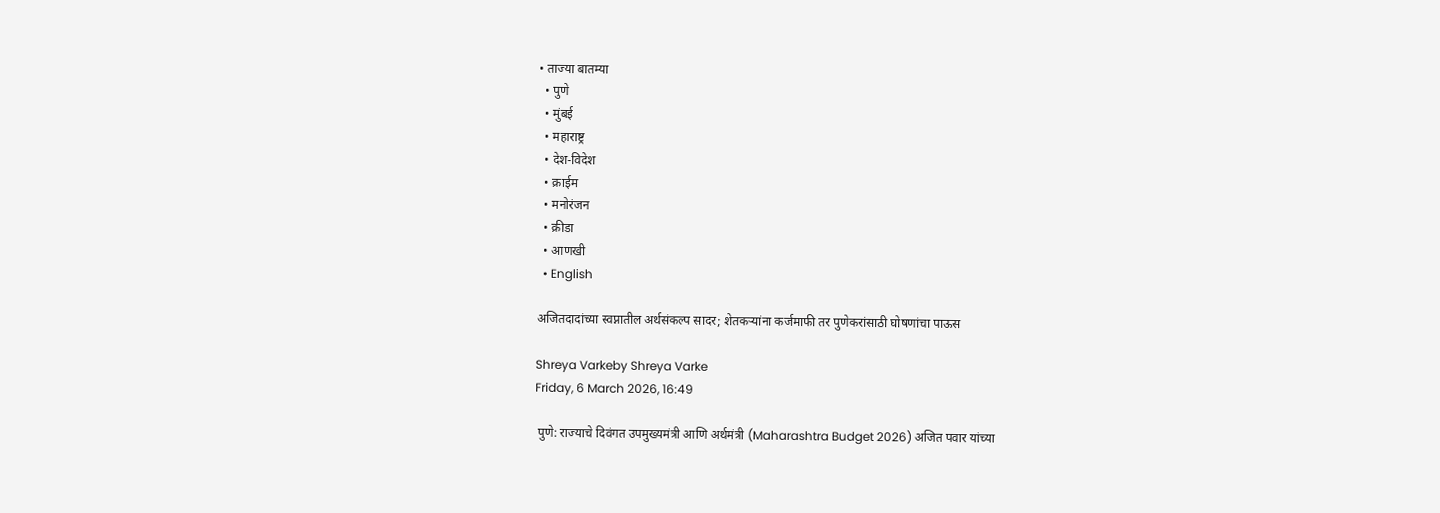• ताज्या बातम्या
  • पुणे
  • मुंबई
  • महाराष्ट्र
  • देश-विदेश
  • क्राईम
  • मनोरंजन
  • क्रीडा
  • आणखी
  • English

अजितदादांच्या स्वप्नातील अर्थसंकल्प सादर; शेतकऱ्यांना कर्जमाफी तर पुणेकरांसाठी घोषणांचा पाऊस

Shreya Varkeby Shreya Varke
Friday, 6 March 2026, 16:49

 पुणे: राज्याचे दिवंगत उपमुख्यमंत्री आणि अर्थमंत्री (Maharashtra Budget 2026) अजित पवार यांच्या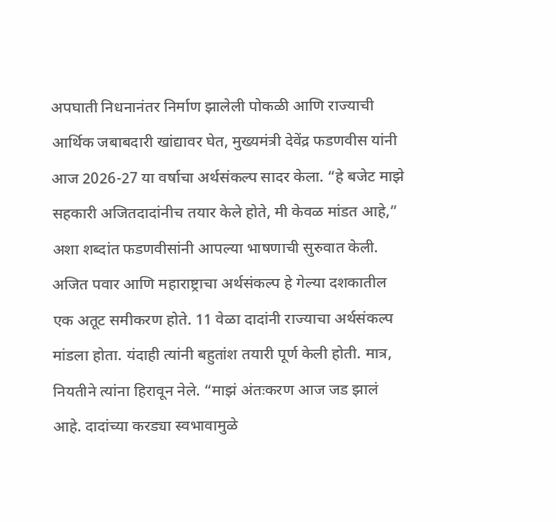अपघाती निधनानंतर निर्माण झालेली पोकळी आणि राज्याची आर्थिक जबाबदारी खांद्यावर घेत, मुख्यमंत्री देवेंद्र फडणवीस यांनी आज 2026-27 या वर्षाचा अर्थसंकल्प सादर केला. “हे बजेट माझे सहकारी अजितदादांनीच तयार केले होते, मी केवळ मांडत आहे,” अशा शब्दांत फडणवीसांनी आपल्या भाषणाची सुरुवात केली. अजित पवार आणि महाराष्ट्राचा अर्थसंकल्प हे गेल्या दशकातील एक अतूट समीकरण होते. 11 वेळा दादांनी राज्याचा अर्थसंकल्प मांडला होता. यंदाही त्यांनी बहुतांश तयारी पूर्ण केली होती. मात्र, नियतीने त्यांना हिरावून नेले. “माझं अंतःकरण आज जड झालं आहे. दादांच्या करड्या स्वभावामुळे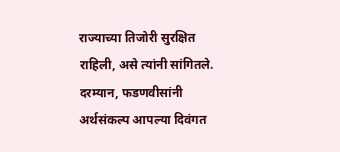राज्याच्या तिजोरी सुरक्षित राहिली, असे त्यांनी सांगितले. दरम्यान, फडणवीसांनी अर्थसंकल्प आपल्या दिवंगत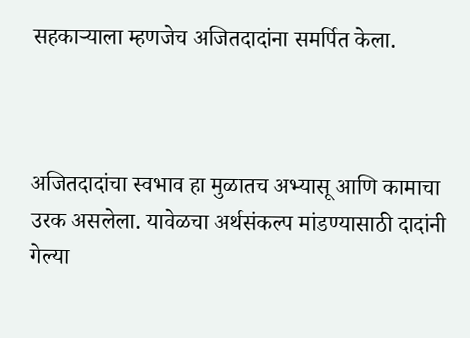सहकाऱ्याला म्हणजेच अजितदादांना समर्पित केला.



अजितदादांचा स्वभाव हा मुळातच अभ्यासू आणि कामाचा उरक असलेला. यावेळचा अर्थसंकल्प मांडण्यासाठी दादांनी गेल्या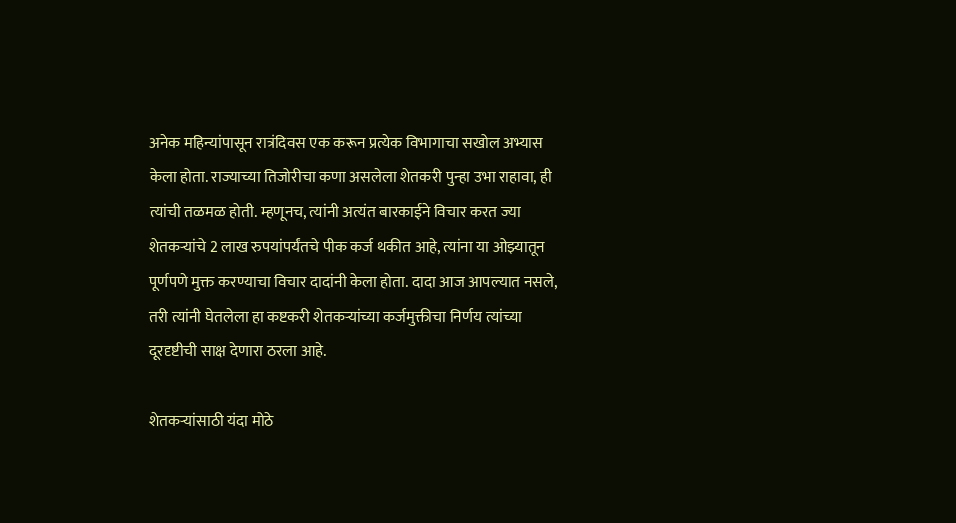अनेक महिन्यांपासून रात्रंदिवस एक करून प्रत्येक विभागाचा सखोल अभ्यास केला होता. राज्याच्या तिजोरीचा कणा असलेला शेतकरी पुन्हा उभा राहावा, ही त्यांची तळमळ होती. म्हणूनच, त्यांनी अत्यंत बारकाईने विचार करत ज्या शेतकऱ्यांचे 2 लाख रुपयांपर्यंतचे पीक कर्ज थकीत आहे, त्यांना या ओझ्यातून पूर्णपणे मुक्त करण्याचा विचार दादांनी केला होता. दादा आज आपल्यात नसले, तरी त्यांनी घेतलेला हा कष्टकरी शेतकऱ्यांच्या कर्जमुक्तीचा निर्णय त्यांच्या दूरदृष्टीची साक्ष देणारा ठरला आहे.

शेतकऱ्यांसाठी यंदा मोठे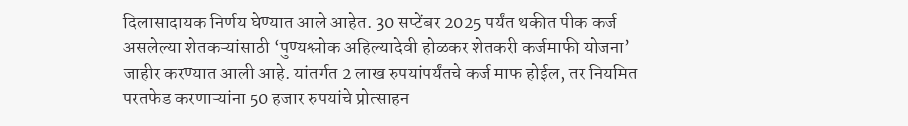दिलासादायक निर्णय घेण्यात आले आहेत. 30 सप्टेंबर 2025 पर्यंत थकीत पीक कर्ज असलेल्या शेतकऱ्यांसाठी ‘पुण्यश्लोक अहिल्यादेवी होळकर शेतकरी कर्जमाफी योजना’ जाहीर करण्यात आली आहे. यांतर्गत 2 लाख रुपयांपर्यंतचे कर्ज माफ होईल, तर नियमित परतफेड करणाऱ्यांना 50 हजार रुपयांचे प्रोत्साहन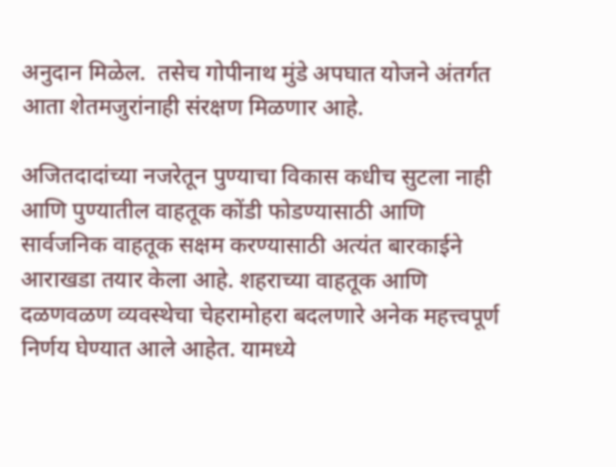अनुदान मिळेल.  तसेच गोपीनाथ मुंडे अपघात योजने अंतर्गत आता शेतमजुरांनाही संरक्षण मिळणार आहे.

अजितदादांच्या नजरेतून पुण्याचा विकास कधीच सुटला नाही आणि पुण्यातील वाहतूक कोंडी फोडण्यासाठी आणि सार्वजनिक वाहतूक सक्षम करण्यासाठी अत्यंत बारकाईने आराखडा तयार केला आहे. शहराच्या वाहतूक आणि दळणवळण व्यवस्थेचा चेहरामोहरा बदलणारे अनेक महत्त्वपूर्ण निर्णय घेण्यात आले आहेत. यामध्ये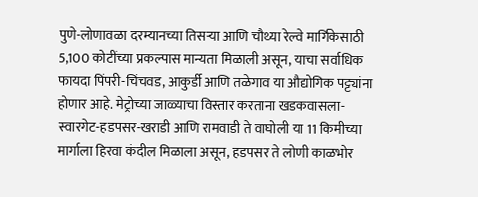पुणे-लोणावळा दरम्यानच्या तिसऱ्या आणि चौथ्या रेल्वे मार्गिकेसाठी 5,100 कोटींच्या प्रकल्पास मान्यता मिळाली असून, याचा सर्वाधिक फायदा पिंपरी-चिंचवड, आकुर्डी आणि तळेगाव या औद्योगिक पट्ट्यांना होणार आहे. मेट्रोच्या जाळ्याचा विस्तार करताना खडकवासला-स्वारगेट-हडपसर-खराडी आणि रामवाडी ते वाघोली या 11 किमीच्या मार्गाला हिरवा कंदील मिळाला असून, हडपसर ते लोणी काळभोर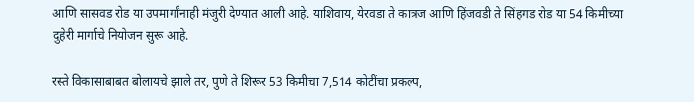आणि सासवड रोड या उपमार्गांनाही मंजुरी देण्यात आली आहे. याशिवाय, येरवडा ते कात्रज आणि हिंजवडी ते सिंहगड रोड या 54 किमीच्या दुहेरी मार्गाचे नियोजन सुरू आहे.

रस्ते विकासाबाबत बोलायचे झाले तर, पुणे ते शिरूर 53 किमीचा 7,514 कोटींचा प्रकल्प,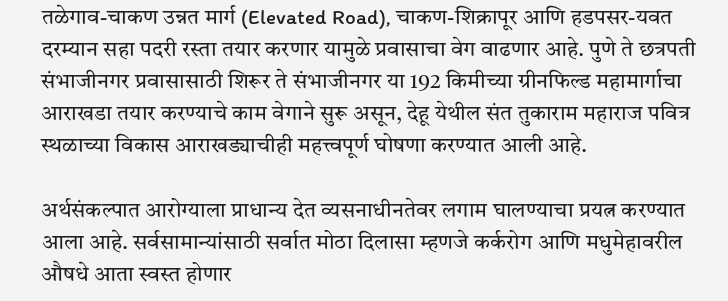तळेगाव-चाकण उन्नत मार्ग (Elevated Road), चाकण-शिक्रापूर आणि हडपसर-यवत दरम्यान सहा पदरी रस्ता तयार करणार यामुळे प्रवासाचा वेग वाढणार आहे. पुणे ते छत्रपती संभाजीनगर प्रवासासाठी शिरूर ते संभाजीनगर या 192 किमीच्या ग्रीनफिल्ड महामार्गाचा आराखडा तयार करण्याचे काम वेगाने सुरू असून, देहू येथील संत तुकाराम महाराज पवित्र स्थळाच्या विकास आराखड्याचीही महत्त्वपूर्ण घोषणा करण्यात आली आहे.

अर्थसंकल्पात आरोग्याला प्राधान्य देत व्यसनाधीनतेवर लगाम घालण्याचा प्रयत्न करण्यात आला आहे. सर्वसामान्यांसाठी सर्वात मोठा दिलासा म्हणजे कर्करोग आणि मधुमेहावरील औषधे आता स्वस्त होणार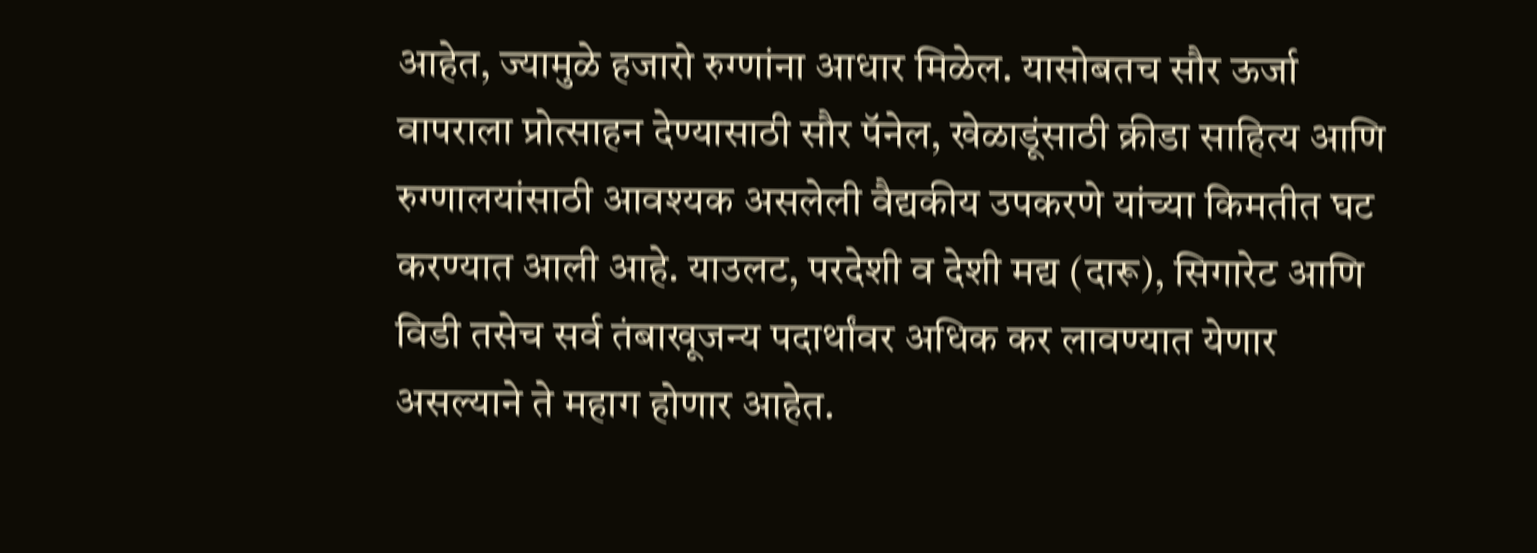आहेत, ज्यामुळे हजारो रुग्णांना आधार मिळेल. यासोबतच सौर ऊर्जा वापराला प्रोत्साहन देण्यासाठी सौर पॅनेल, खेळाडूंसाठी क्रीडा साहित्य आणि रुग्णालयांसाठी आवश्यक असलेली वैद्यकीय उपकरणे यांच्या किमतीत घट करण्यात आली आहे. याउलट, परदेशी व देशी मद्य (दारू), सिगारेट आणि विडी तसेच सर्व तंबाखूजन्य पदार्थांवर अधिक कर लावण्यात येणार असल्याने ते महाग होणार आहेत.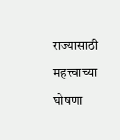राज्यासाठी महत्त्वाच्या घोषणा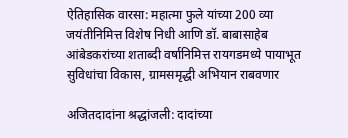ऐतिहासिक वारसा: महात्मा फुले यांच्या 200 व्या जयंतीनिमित्त विशेष निधी आणि डॉ. बाबासाहेब आंबेडकरांच्या शताब्दी वर्षानिमित्त रायगडमध्ये पायाभूत सुविधांचा विकास, ग्रामसमृद्धी अभियान राबवणार

अजितदादांना श्रद्धांजली: दादांच्या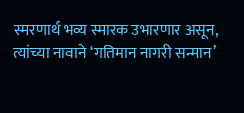स्मरणार्थ भव्य स्मारक उभारणार असून, त्यांच्या नावाने ‘गतिमान नागरी सन्मान’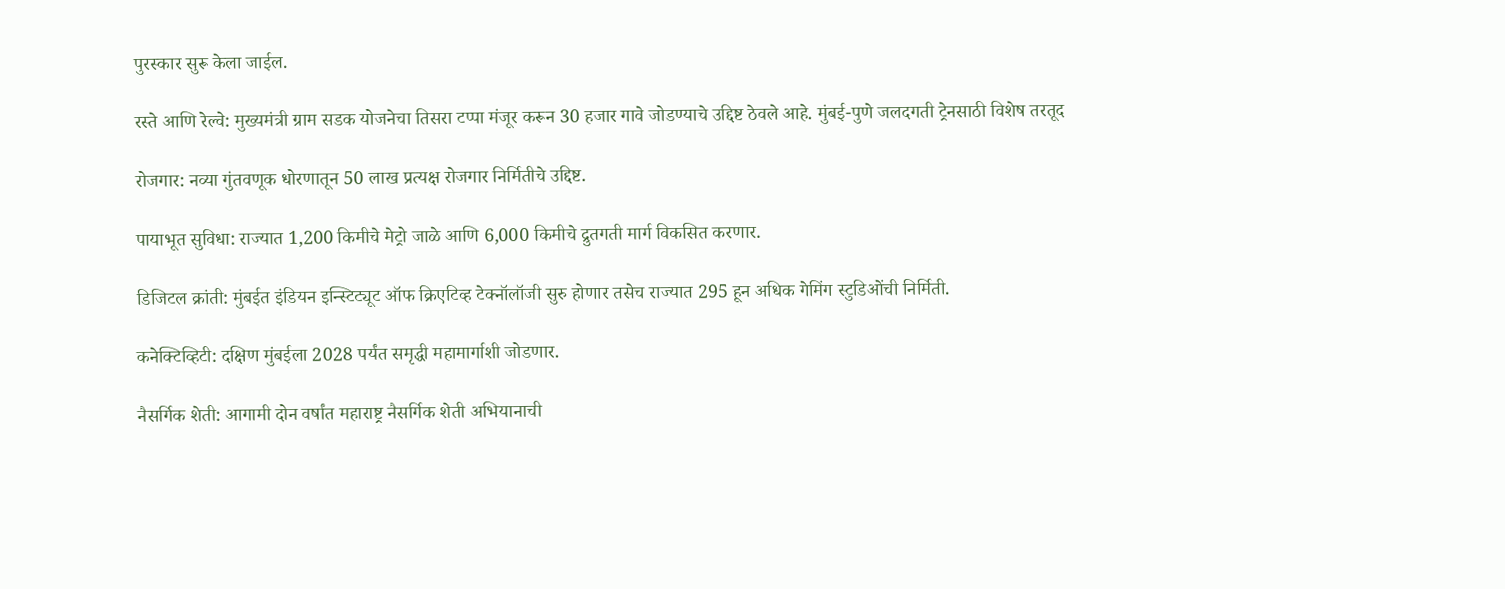पुरस्कार सुरू केला जाईल.

रस्ते आणि रेल्वे: मुख्यमंत्री ग्राम सडक योजनेचा तिसरा टप्पा मंजूर करून 30 हजार गावे जोडण्याचे उद्दिष्ट ठेवले आहे. मुंबई-पुणे जलदगती ट्रेनसाठी विशेष तरतूद

रोजगार: नव्या गुंतवणूक धोरणातून 50 लाख प्रत्यक्ष रोजगार निर्मितीचे उद्दिष्ट.

पायाभूत सुविधा: राज्यात 1,200 किमीचे मेट्रो जाळे आणि 6,000 किमीचे द्रुतगती मार्ग विकसित करणार.

डिजिटल क्रांती: मुंबईत इंडियन इन्स्टिट्यूट ऑफ क्रिएटिव्ह टेक्नॉलॉजी सुरु होणार तसेच राज्यात 295 हून अधिक गेमिंग स्टुडिओंची निर्मिती.

कनेक्टिव्हिटी: दक्षिण मुंबईला 2028 पर्यंत समृद्धी महामार्गाशी जोडणार.

नैसर्गिक शेती: आगामी दोन वर्षांत महाराष्ट्र नैसर्गिक शेती अभियानाची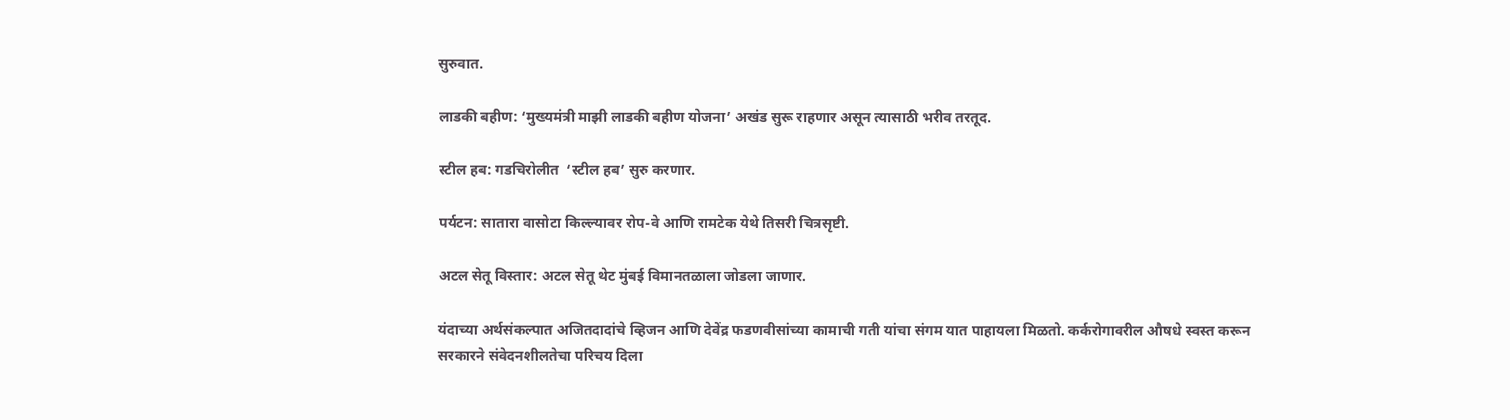सुरुवात.

लाडकी बहीण: ‘मुख्यमंत्री माझी लाडकी बहीण योजना’ अखंड सुरू राहणार असून त्यासाठी भरीव तरतूद.

स्टील हब: गडचिरोलीत  ‘स्टील हब’ सुरु करणार.

पर्यटन: सातारा वासोटा किल्ल्यावर रोप-वे आणि रामटेक येथे तिसरी चित्रसृष्टी.

अटल सेतू विस्तार: अटल सेतू थेट मुंबई विमानतळाला जोडला जाणार.

यंदाच्या अर्थसंकल्पात अजितदादांचे व्हिजन आणि देवेंद्र फडणवीसांच्या कामाची गती यांचा संगम यात पाहायला मिळतो. कर्करोगावरील औषधे स्वस्त करून सरकारने संवेदनशीलतेचा परिचय दिला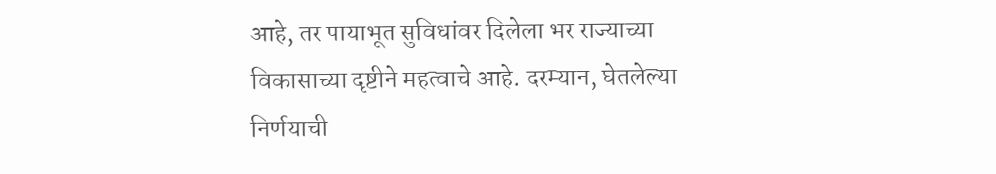आहे, तर पायाभूत सुविधांवर दिलेला भर राज्याच्या विकासाच्या दृष्टीने महत्वाचे आहे. दरम्यान, घेतलेल्या निर्णयाची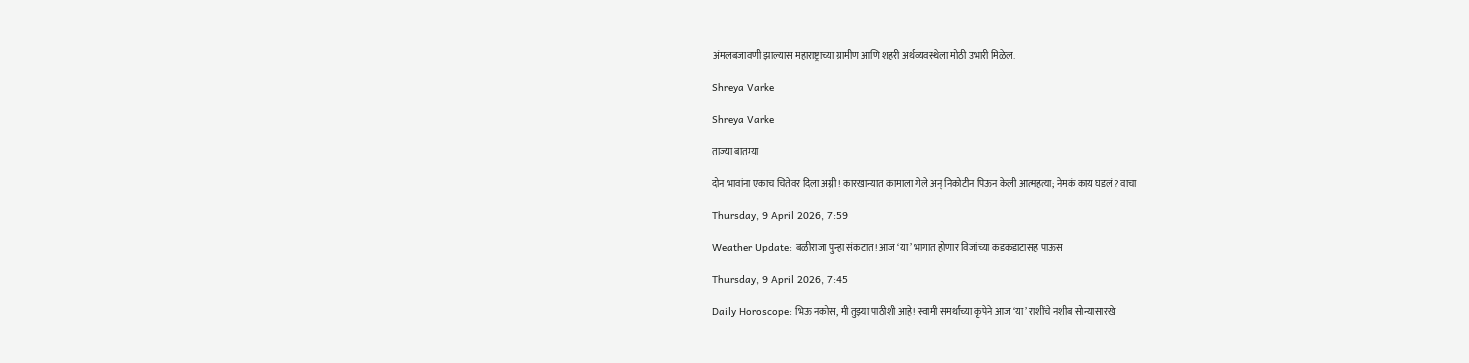अंमलबजावणी झाल्यास महाराष्ट्राच्या ग्रामीण आणि शहरी अर्थव्यवस्थेला मोठी उभारी मिळेल.

Shreya Varke

Shreya Varke

ताज्या बातम्या

दोन भावांना एकाच चितेवर दिला अग्नी! कारखान्यात कामाला गेले अन् निकोटीन पिऊन केली आत्महत्या; नेमकं काय घडलं? वाचा

Thursday, 9 April 2026, 7:59

Weather Update: बळीराजा पुन्हा संकटात! आज ‘या’ भागात होणार विजांच्या कडकडाटासह पाऊस

Thursday, 9 April 2026, 7:45

Daily Horoscope: भिऊ नकोस, मी तुझ्या पाठीशी आहे! स्वामी समर्थांच्या कृपेने आज ‘या’ राशींचे नशीब सोन्यासारखे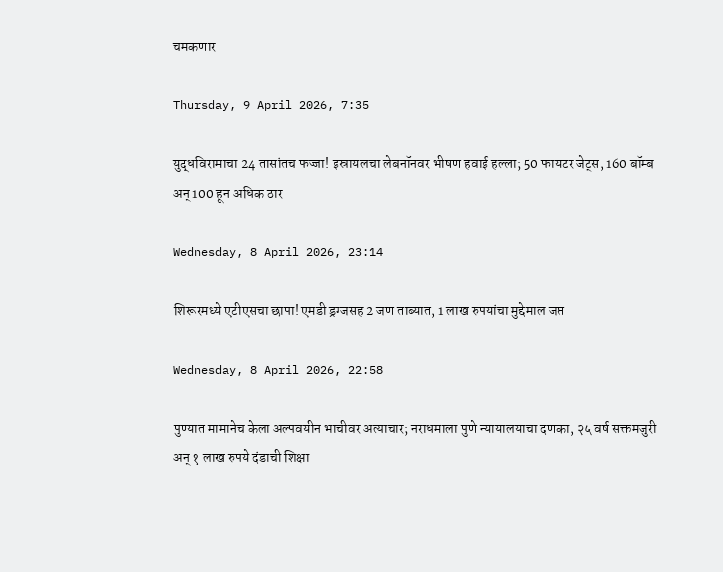चमकणार

Thursday, 9 April 2026, 7:35

युद्धविरामाचा 24 तासांतच फज्जा! इस्रायलचा लेबनॉनवर भीषण हवाई हल्ला; 50 फायटर जेट्स, 160 बॉम्ब अन् 100 हून अधिक ठार

Wednesday, 8 April 2026, 23:14

शिरूरमध्ये एटीएसचा छापा! एमडी ड्रग्जसह 2 जण ताब्यात, 1 लाख रुपयांचा मुद्देमाल जप्त

Wednesday, 8 April 2026, 22:58

पुण्यात मामानेच केला अल्पवयीन भाचीवर अत्याचार; नराधमाला पुणे न्यायालयाचा दणका, २५ वर्ष सक्तमजुरी अन् १ लाख रुपये दंडाची शिक्षा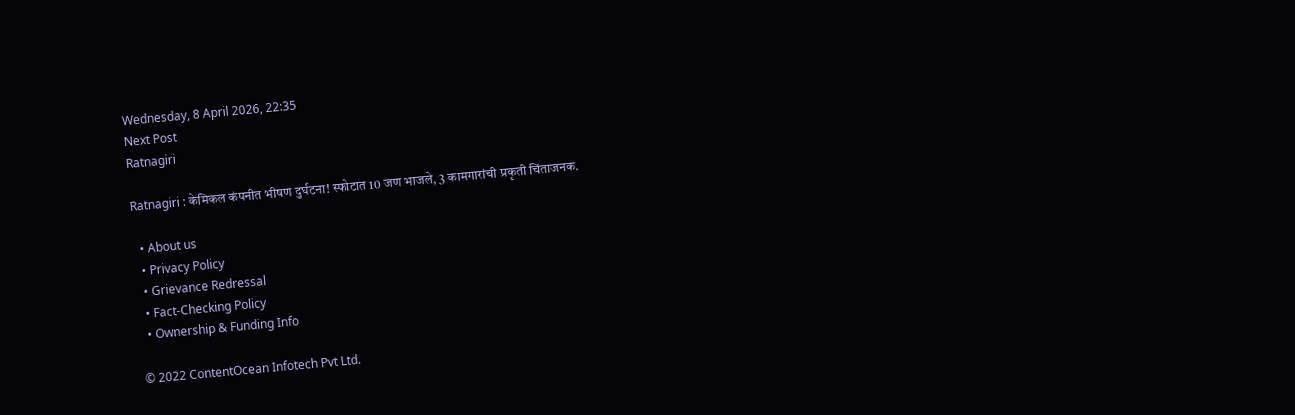Wednesday, 8 April 2026, 22:35
Next Post
Ratnagiri

Ratnagiri : केमिकल कंपनीत भीषण दुर्घटना! स्फोटात 10 जण भाजले, 3 कामगारांची प्रकृती चिंताजनक.

  • About us
  • Privacy Policy
  • Grievance Redressal
  • Fact-Checking Policy
  • Ownership & Funding Info

© 2022 ContentOcean Infotech Pvt Ltd.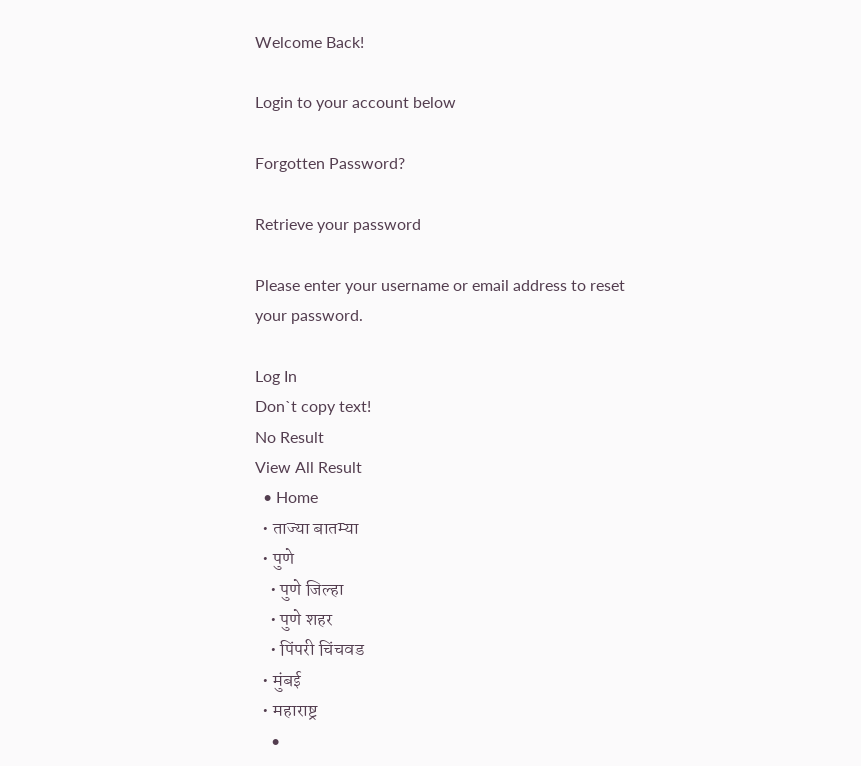Welcome Back!

Login to your account below

Forgotten Password?

Retrieve your password

Please enter your username or email address to reset your password.

Log In
Don`t copy text!
No Result
View All Result
  • Home
  • ताज्या बातम्या
  • पुणे
    • पुणे जिल्हा
    • पुणे शहर
    • पिंपरी चिंचवड
  • मुंबई
  • महाराष्ट्र
    •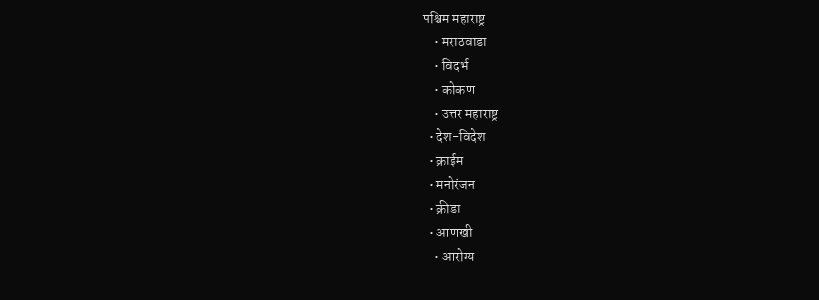पश्चिम महाराष्ट्र
    • मराठवाडा
    • विदर्भ
    • कोकण
    • उत्तर महाराष्ट्र
  • देश-विदेश
  • क्राईम
  • मनोरंजन
  • क्रीडा
  • आणखी
    • आरोग्य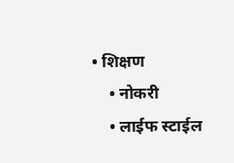• शिक्षण
    • नोकरी
    • लाईफ स्टाईल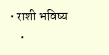• राशी भविष्य
    •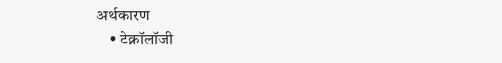अर्थकारण
    • टेक्नॉलॉजी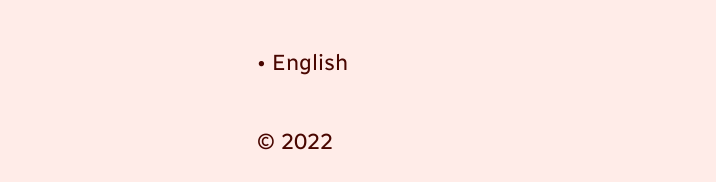• English

© 2022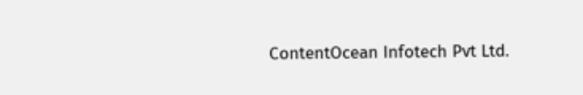ContentOcean Infotech Pvt Ltd.